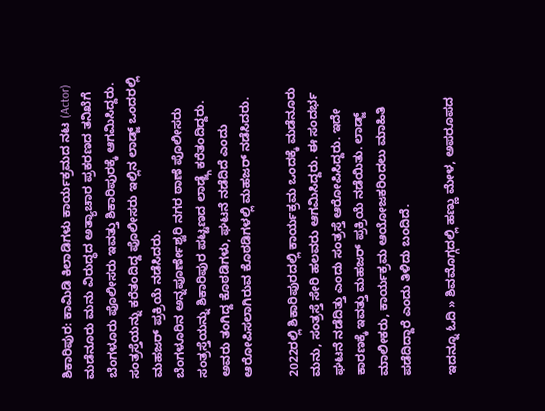ಶಿಕಾರಿಪುರ: ಕಾಮಿಡಿ ಕಿಲಾಡಿಗಳು ಕಾರ್ಯಕ್ರಮದ ನಟ (Actor) ಮಡೆನೂರು ಮನು ವಿರುದ್ಧದ ಅತ್ಯಾಚಾರ ಪ್ರಕರಣದ ತನಿಖೆಗೆ ಬೆಂಗಳೂರು ಪೊಲೀಸರು ಇವತ್ತು ಶಿಕಾರಿಪುರಕ್ಕೆ ಆಗಮಿಸಿದ್ದರು. ಸಂತ್ರಸ್ತೆಯನ್ನು ಕರೆತಂದಿದ್ದ ಪೊಲೀಸರು ಇಲ್ಲಿನ ಲಾಡ್ಜ್ ಒಂದರಲ್ಲಿ ಮಹಜರ್ ಪ್ರಕ್ರಿಯೆ ನಡೆಸಿದರು.
ಬೆಂಗಳೂರಿನ ಅನ್ನಪೂರ್ಣೇಶ್ವರಿ ನಗರ ಠಾಣೆ ಪೊಲೀಸರು ಸಂತ್ರಸ್ತೆಯನ್ನು ಶಿಕಾರಿಪುರ ಪಟ್ಟಣದ ಲಾಡ್ಜ್ಗೆ ಕರೆತಂದಿದ್ದರು. ಅವರು ತಂಗಿದ್ದ ಕೊಠಡಿಗಳು, ಘಟನೆ ನಡೆದಿದೆ ಎಂದು ಆರೋಪಿಸಲಾಗಿರುವ ಕೊಠಡಿಗಳಲ್ಲಿ ಮಹಜರ್ ನಡೆಸಿದರು.

2022ರಲ್ಲಿ ಶಿಕಾರಿಪುರದಲ್ಲಿ ಕಾರ್ಯಕ್ರಮ ಒಂದಕ್ಕೆ ಮಡೆನೂರು ಮನು, ಸಂತ್ರಸ್ತೆ ಸೇರಿ ಹಲವರು ಆಗಮಿಸಿದ್ದರು. ಈ ಸಂದರ್ಭ ಘಟನೆ ನಡೆದಿತ್ತು ಎಂದು ಸಂತ್ರಸ್ತೆ ಆರೋಪಿಸಿದ್ದರು. ಇದೇ ಕಾರಣಕ್ಕೆ ಇವತ್ತು ಮಹಜರ್ ಪ್ರಕ್ರಿಯೆ ನಡೆಯಿತು. ಲಾಡ್ಜ್ ಮಾಲೀಕರು, ಕಾರ್ಯಕ್ರಮ ಆಯೋಜಕರಿಂದಲು ಮಾಹಿತಿ ಪಡೆದಿದ್ದಾರೆ ಎಂದು ತಿಳಿದು ಬಂದಿದೆ.

ಇದನ್ನೂ ಓದಿ » ಶಿವಮೊಗ್ಗದಲ್ಲಿ ಹಣ್ಣು ಮೇಳ, ಅಪರೂಪದ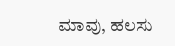ಮಾವು, ಹಲಸು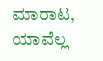ಮಾರಾಟ, ಯಾವೆಲ್ಲ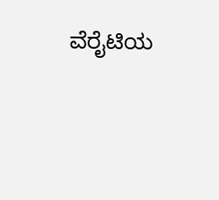ವೆರೈಟಿಯ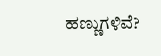ಹಣ್ಣುಗಳಿವೆ?